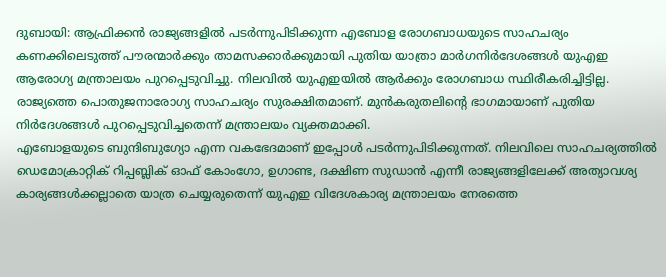ദുബായി: ആഫ്രിക്കൻ രാജ്യങ്ങളിൽ പടർന്നുപിടിക്കുന്ന എബോള രോഗബാധയുടെ സാഹചര്യം കണക്കിലെടുത്ത് പൗരന്മാർക്കും താമസക്കാർക്കുമായി പുതിയ യാത്രാ മാർഗനിർദേശങ്ങൾ യുഎഇ ആരോഗ്യ മന്ത്രാലയം പുറപ്പെടുവിച്ചു. നിലവിൽ യുഎഇയിൽ ആർക്കും രോഗബാധ സ്ഥിരീകരിച്ചിട്ടില്ല. രാജ്യത്തെ പൊതുജനാരോഗ്യ സാഹചര്യം സുരക്ഷിതമാണ്. മുൻകരുതലിന്റെ ഭാഗമായാണ് പുതിയ നിർദേശങ്ങൾ പുറപ്പെടുവിച്ചതെന്ന് മന്ത്രാലയം വ്യക്തമാക്കി.
എബോളയുടെ ബുന്ദിബുഗ്യോ എന്ന വകഭേദമാണ് ഇപ്പോൾ പടർന്നുപിടിക്കുന്നത്. നിലവിലെ സാഹചര്യത്തിൽ ഡെമോക്രാറ്റിക് റിപ്പബ്ലിക് ഓഫ് കോംഗോ, ഉഗാണ്ട, ദക്ഷിണ സുഡാൻ എന്നീ രാജ്യങ്ങളിലേക്ക് അത്യാവശ്യ കാര്യങ്ങൾക്കല്ലാതെ യാത്ര ചെയ്യരുതെന്ന് യുഎഇ വിദേശകാര്യ മന്ത്രാലയം നേരത്തെ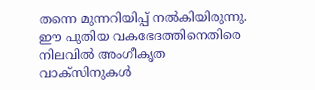തന്നെ മുന്നറിയിപ്പ് നൽകിയിരുന്നു. ഈ പുതിയ വകഭേദത്തിനെതിരെ നിലവിൽ അംഗീകൃത വാക്സിനുകൾ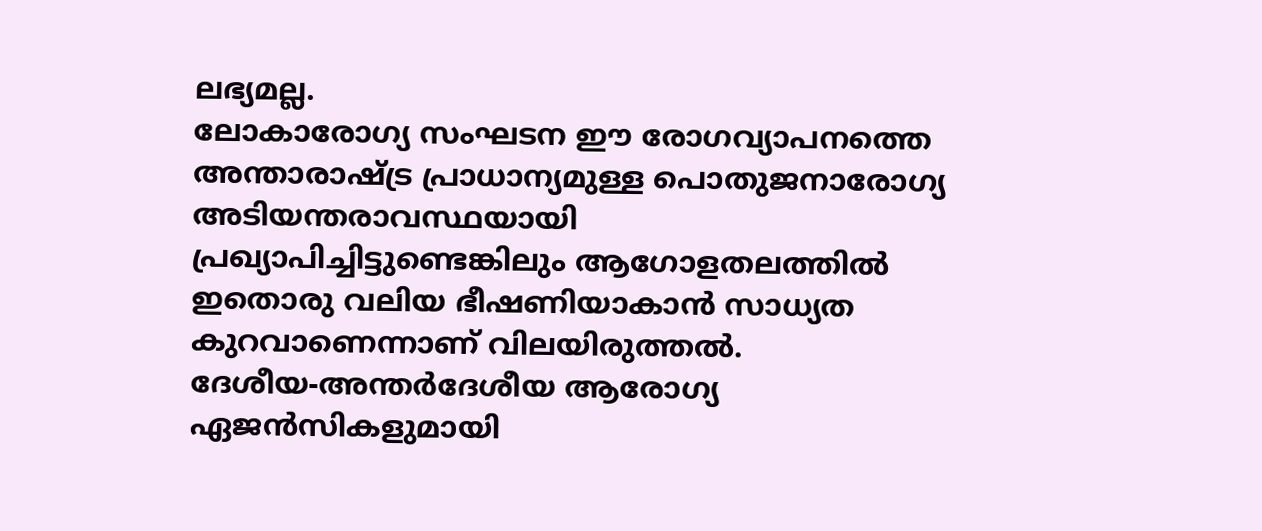ലഭ്യമല്ല.
ലോകാരോഗ്യ സംഘടന ഈ രോഗവ്യാപനത്തെ അന്താരാഷ്ട്ര പ്രാധാന്യമുള്ള പൊതുജനാരോഗ്യ അടിയന്തരാവസ്ഥയായി പ്രഖ്യാപിച്ചിട്ടുണ്ടെങ്കിലും ആഗോളതലത്തിൽ ഇതൊരു വലിയ ഭീഷണിയാകാൻ സാധ്യത കുറവാണെന്നാണ് വിലയിരുത്തൽ.
ദേശീയ-അന്തർദേശീയ ആരോഗ്യ ഏജൻസികളുമായി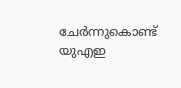ചേർന്നുകൊണ്ട് യുഎഇ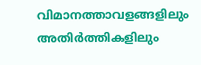വിമാനത്താവളങ്ങളിലും അതിർത്തികളിലും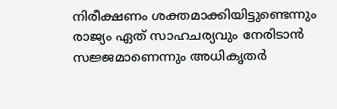നിരീക്ഷണം ശക്തമാക്കിയിട്ടുണ്ടെന്നും രാജ്യം ഏത് സാഹചര്യവും നേരിടാൻ സജ്ജമാണെന്നും അധികൃതർ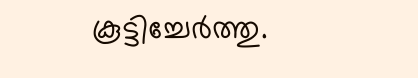കൂട്ടിച്ചേർത്തു.